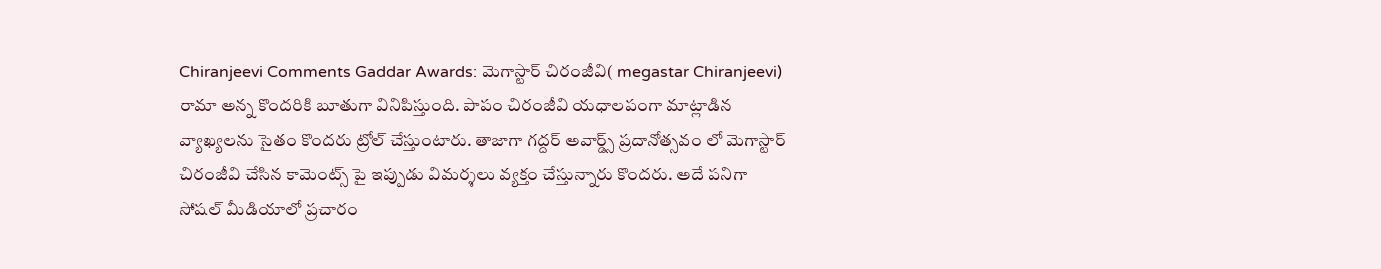Chiranjeevi Comments Gaddar Awards: మెగాస్టార్ చిరంజీవి( megastar Chiranjeevi) రామా అన్న కొందరికి బూతుగా వినిపిస్తుంది. పాపం చిరంజీవి యధాలపంగా మాట్లాడిన వ్యాఖ్యలను సైతం కొందరు ట్రోల్ చేస్తుంటారు. తాజాగా గద్దర్ అవార్డ్స్ ప్రదానోత్సవం లో మెగాస్టార్ చిరంజీవి చేసిన కామెంట్స్ పై ఇప్పుడు విమర్శలు వ్యక్తం చేస్తున్నారు కొందరు. అదే పనిగా సోషల్ మీడియాలో ప్రచారం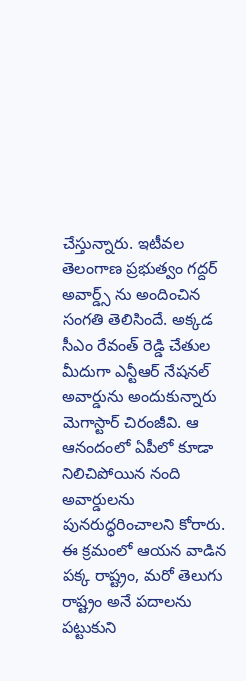చేస్తున్నారు. ఇటీవల తెలంగాణ ప్రభుత్వం గద్దర్ అవార్డ్స్ ను అందించిన సంగతి తెలిసిందే. అక్కడ సీఎం రేవంత్ రెడ్డి చేతుల మీదుగా ఎన్టీఆర్ నేషనల్ అవార్డును అందుకున్నారు మెగాస్టార్ చిరంజీవి. ఆ ఆనందంలో ఏపీలో కూడా నిలిచిపోయిన నంది అవార్డులను పునరుద్ధరించాలని కోరారు. ఈ క్రమంలో ఆయన వాడిన పక్క రాష్ట్రం, మరో తెలుగు రాష్ట్రం అనే పదాలను పట్టుకుని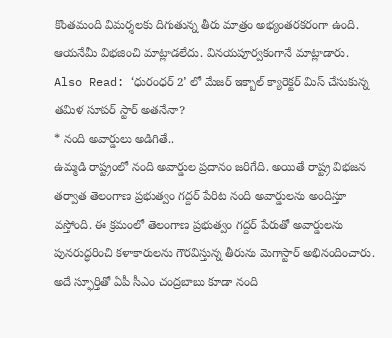కొంతమంది విమర్శలకు దిగుతున్న తీరు మాత్రం అభ్యంతరకరంగా ఉంది. ఆయనేమీ విభజించి మాట్లాడలేదు. వినయపూర్వకంగానే మాట్లాడారు.
Also Read: ‘ధురంధర్ 2’ లో మేజర్ ఇక్బాల్ క్యారెక్టర్ మిస్ చేసుకున్న తమిళ సూపర్ స్టార్ అతనేనా?
* నంది అవార్డులు అడిగితే..
ఉమ్మడి రాష్ట్రంలో నంది అవార్డుల ప్రదానం జరిగేది. అయితే రాష్ట్ర విభజన తర్వాత తెలంగాణ ప్రభుత్వం గద్దర్ పేరిట నంది అవార్డులను అందిస్తూ వస్తోంది. ఈ క్రమంలో తెలంగాణ ప్రభుత్వం గద్దర్ పేరుతో అవార్డులను పునరుద్ధరించి కళాకారులను గౌరవిస్తున్న తీరును మెగాస్టార్ అభినందించారు. అదే స్ఫూర్తితో ఏపీ సీఎం చంద్రబాబు కూడా నంది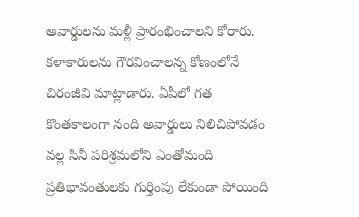అవార్డులను మళ్లీ ప్రారంభించాలని కోరారు. కళాకారులను గౌరవించాలన్న కోణంలోనే చిరంజీవి మాట్లాడారు. ఏపీలో గత కొంతకాలంగా నంది అవార్డులు నిలిచిపోవడం వల్ల సినీ పరిశ్రమలోని ఎంతోమంది ప్రతిభావంతులకు గుర్తింపు లేకుండా పోయింది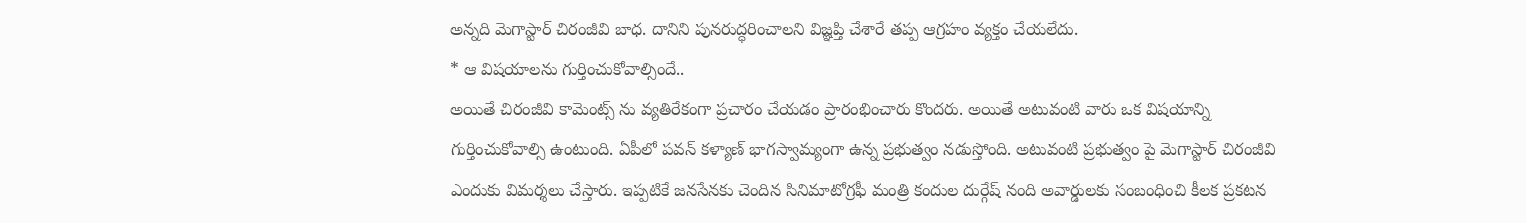అన్నది మెగాస్టార్ చిరంజీవి బాధ. దానిని పునరుద్ధరించాలని విజ్ఞప్తి చేశారే తప్ప ఆగ్రహం వ్యక్తం చేయలేదు.
* ఆ విషయాలను గుర్తించుకోవాల్సిందే..
అయితే చిరంజీవి కామెంట్స్ ను వ్యతిరేకంగా ప్రచారం చేయడం ప్రారంభించారు కొందరు. అయితే అటువంటి వారు ఒక విషయాన్ని గుర్తించుకోవాల్సి ఉంటుంది. ఏపీలో పవన్ కళ్యాణ్ భాగస్వామ్యంగా ఉన్న ప్రభుత్వం నడుస్తోంది. అటువంటి ప్రభుత్వం పై మెగాస్టార్ చిరంజీవి ఎందుకు విమర్శలు చేస్తారు. ఇప్పటికే జనసేనకు చెందిన సినిమాటోగ్రఫీ మంత్రి కందుల దుర్గేష్ నంది అవార్డులకు సంబంధించి కీలక ప్రకటన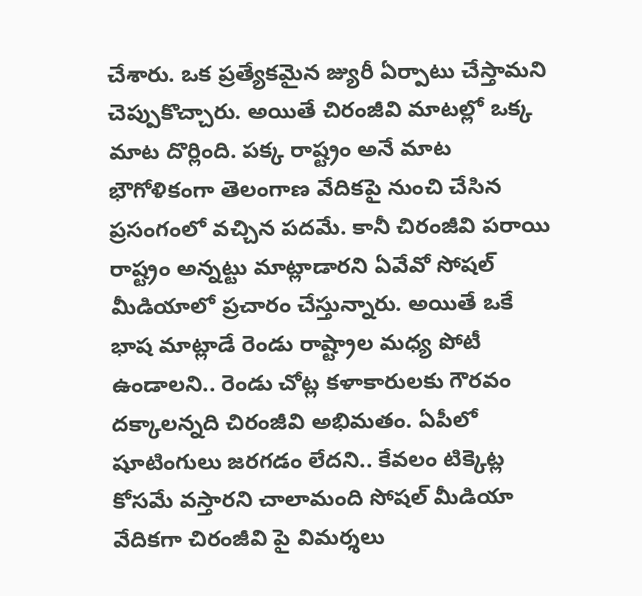చేశారు. ఒక ప్రత్యేకమైన జ్యురీ ఏర్పాటు చేస్తామని చెప్పుకొచ్చారు. అయితే చిరంజీవి మాటల్లో ఒక్క మాట దొర్లింది. పక్క రాష్ట్రం అనే మాట భౌగోళికంగా తెలంగాణ వేదికపై నుంచి చేసిన ప్రసంగంలో వచ్చిన పదమే. కానీ చిరంజీవి పరాయి రాష్ట్రం అన్నట్టు మాట్లాడారని ఏవేవో సోషల్ మీడియాలో ప్రచారం చేస్తున్నారు. అయితే ఒకే భాష మాట్లాడే రెండు రాష్ట్రాల మధ్య పోటీ ఉండాలని.. రెండు చోట్ల కళాకారులకు గౌరవం దక్కాలన్నది చిరంజీవి అభిమతం. ఏపీలో షూటింగులు జరగడం లేదని.. కేవలం టిక్కెట్ల కోసమే వస్తారని చాలామంది సోషల్ మీడియా వేదికగా చిరంజీవి పై విమర్శలు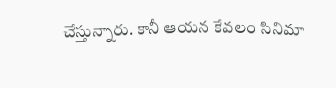చేస్తున్నారు. కానీ ఆయన కేవలం సినిమా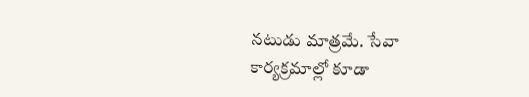నటుడు మాత్రమే. సేవా కార్యక్రమాల్లో కూడా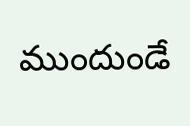ముందుండే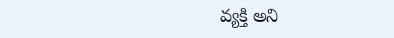వ్యక్తి అని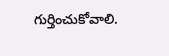గుర్తించుకోవాలి.